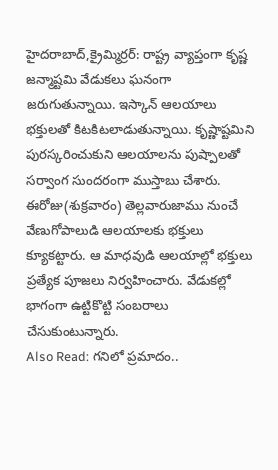హైదరాబాద్,క్రైమ్మిర్రర్: రాష్ట్ర వ్యాప్తంగా కృష్ణ జన్మాష్టమి వేడుకలు ఘనంగా జరుగుతున్నాయి. ఇస్కాన్ ఆలయాలు భక్తులతో కిటకిటలాడుతున్నాయి. కృష్ణాష్టమిని పురస్కరించుకుని ఆలయాలను పుష్పాలతో సర్వాంగ సుందరంగా ముస్తాబు చేశారు. ఈరోజు(శుక్రవారం) తెల్లవారుజాము నుంచే వేణుగోపాలుడి ఆలయాలకు భక్తులు క్యూకట్టారు. ఆ మాధవుడి ఆలయాల్లో భక్తులు ప్రత్యేక పూజలు నిర్వహించారు. వేడుకల్లో భాగంగా ఉట్టికొట్టి సంబరాలు చేసుకుంటున్నారు.
Also Read: గనిలో ప్రమాదం..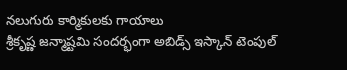నలుగురు కార్మికులకు గాయాలు
శ్రీకృష్ణ జన్మాష్టమి సందర్భంగా అబిడ్స్ ఇస్కాన్ టెంపుల్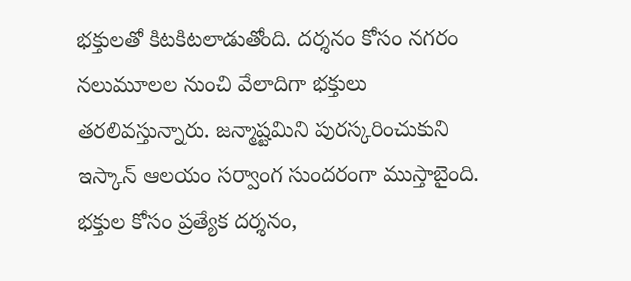భక్తులతో కిటకిటలాడుతోంది. దర్శనం కోసం నగరం నలుమూలల నుంచి వేలాదిగా భక్తులు తరలివస్తున్నారు. జన్మాష్టమిని పురస్కరించుకుని ఇస్కాన్ ఆలయం సర్వాంగ సుందరంగా ముస్తాబైంది. భక్తుల కోసం ప్రత్యేక దర్శనం,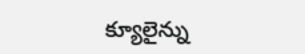క్యూలైన్ను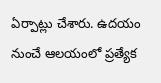ఏర్పాట్లు చేశారు. ఉదయం నుంచే ఆలయంలో ప్రత్యేక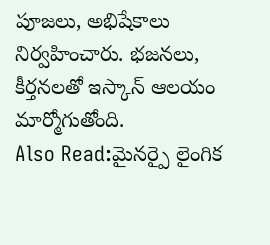పూజలు, అభిషేకాలు నిర్వహించారు. భజనలు, కీర్తనలతో ఇస్కాన్ ఆలయం మార్మోగుతోంది.
Also Read:మైనర్పై లైంగిక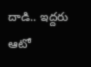దాడి.. ఇద్దరు ఆటో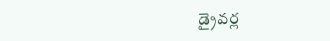డ్రైవర్ల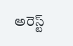అరెస్ట్